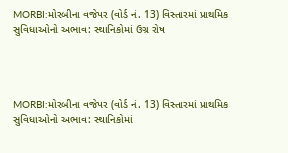MORBI:મોરબીના વજેપર (વોર્ડ નં. 13) વિસ્તારમાં પ્રાથમિક સુવિધાઓનો અભાવ: સ્થાનિકોમાં ઉગ્ર રોષ




MORBI:મોરબીના વજેપર (વોર્ડ નં. 13) વિસ્તારમાં પ્રાથમિક સુવિધાઓનો અભાવ: સ્થાનિકોમાં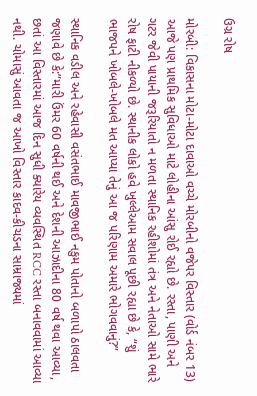ઉગ્ર રોષ

મોરબી: વિકાસના મોટા-મોટા દાવાઓ વચ્ચે મોરબીનો વજેપર વિસ્તાર (વોર્ડ નંબર 13) આજે પણ પ્રાથમિક સુવિધાઓ માટે લોહીના આંસુ રોઈ રહ્યો છે. રસ્તા, પાણી અને ગટર જેવી પાયાની જરૂરિયાતો ન મળતા સ્થાનિક રહીશોમાં તંત્ર અને નેતાઓ સામે ભારે રોષ ફાટી નીકળ્યો છે. સ્થાનીક લોકો હવે ખુલ્લેઆમ સવાલ પૂછી રહ્યા છે કે, “શું ભાજપને ખોબલે-ખોબલે મત આપ્યા તેનું આ જ પરિણામ અમારે ભોગવવાનું?”

સ્થાનિક વડીલ અને રહેવાસી વસંતભાઈ માવજીભાઈ નકુમ પોતાનો બળાપો ઠાલવતા જણાવે છે કે:”મારી ઉંમર 60 વર્ષની થઈ અને દેશની આઝાદીના 80 વર્ષ થવા આવ્યા, છતાં આ વિસ્તારમાં આજ દિન સુધી ક્યારેય વ્યવસ્થિત RCC રસ્તા બનાવવામાં આવ્યા નથી. ચોમાસું આવતા જ આખો વિસ્તાર કાદવ-કીચડના સામ્રાજ્યમાં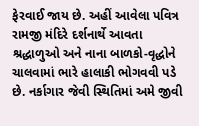ફેરવાઈ જાય છે. અહીં આવેલા પવિત્ર રામજી મંદિરે દર્શનાર્થે આવતા શ્રદ્ધાળુઓ અને નાના બાળકો-વૃદ્ધોને ચાલવામાં ભારે હાલાકી ભોગવવી પડે છે. નર્કાગાર જેવી સ્થિતિમાં અમે જીવી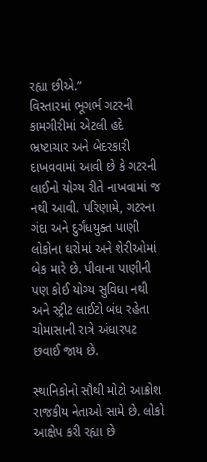રહ્યા છીએ.”
વિસ્તારમાં ભૂગર્ભ ગટરની કામગીરીમાં એટલી હદે ભ્રષ્ટાચાર અને બેદરકારી દાખવવામાં આવી છે કે ગટરની લાઈનો યોગ્ય રીતે નાખવામાં જ નથી આવી. પરિણામે, ગટરના ગંદા અને દુર્ગંધયુક્ત પાણી લોકોના ઘરોમાં અને શેરીઓમાં બેક મારે છે. પીવાના પાણીની પણ કોઈ યોગ્ય સુવિધા નથી અને સ્ટ્રીટ લાઈટો બંધ રહેતા ચોમાસાની રાત્રે અંધારપટ છવાઈ જાય છે.

સ્થાનિકોનો સૌથી મોટો આક્રોશ રાજકીય નેતાઓ સામે છે. લોકો આક્ષેપ કરી રહ્યા છે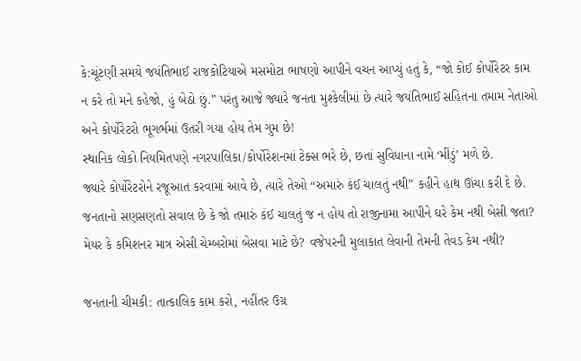કે:ચૂંટણી સમયે જયંતિભાઈ રાજકોટિયાએ મસમોટા ભાષણો આપીને વચન આપ્યું હતું કે, “જો કોઈ કોર્પોરેટર કામ ન કરે તો મને કહેજો, હું બેઠો છું.” પરંતુ આજે જ્યારે જનતા મુશ્કેલીમાં છે ત્યારે જયંતિભાઈ સહિતના તમામ નેતાઓ અને કોર્પોરેટરો ભૂગર્ભમાં ઉતરી ગયા હોય તેમ ગુમ છે!
સ્થાનિક લોકો નિયમિતપણે નગરપાલિકા/કોર્પોરેશનમાં ટેક્સ ભરે છે, છતાં સુવિધાના નામે ‘મીંડું’ મળે છે.
જ્યારે કોર્પોરેટરોને રજૂઆત કરવામાં આવે છે, ત્યારે તેઓ “અમારું કંઈ ચાલતું નથી” કહીને હાથ ઊંચા કરી દે છે. જનતાનો સણસણતો સવાલ છે કે જો તમારું કંઈ ચાલતું જ ન હોય તો રાજીનામા આપીને ઘરે કેમ નથી બેસી જતા? મેયર કે કમિશનર માત્ર એસી ચેમ્બરોમાં બેસવા માટે છે? વજેપરની મુલાકાત લેવાની તેમની તેવડ કેમ નથી?

જનતાની ચીમકી: તાત્કાલિક કામ કરો, નહીંતર ઉગ્ર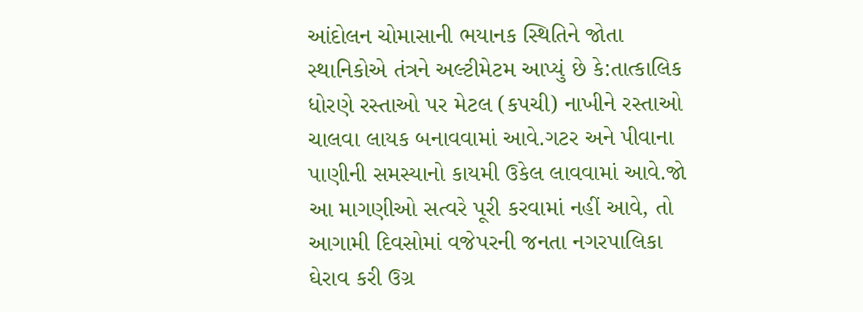આંદોલન ચોમાસાની ભયાનક સ્થિતિને જોતા સ્થાનિકોએ તંત્રને અલ્ટીમેટમ આપ્યું છે કે:તાત્કાલિક ધોરણે રસ્તાઓ પર મેટલ (કપચી) નાખીને રસ્તાઓ ચાલવા લાયક બનાવવામાં આવે.ગટર અને પીવાના પાણીની સમસ્યાનો કાયમી ઉકેલ લાવવામાં આવે.જો આ માગણીઓ સત્વરે પૂરી કરવામાં નહીં આવે, તો આગામી દિવસોમાં વજેપરની જનતા નગરપાલિકા ઘેરાવ કરી ઉગ્ર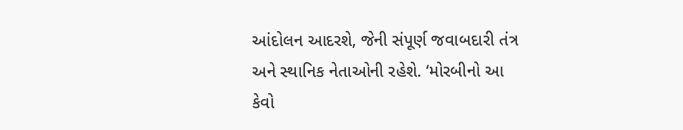આંદોલન આદરશે, જેની સંપૂર્ણ જવાબદારી તંત્ર અને સ્થાનિક નેતાઓની રહેશે. ‘મોરબીનો આ કેવો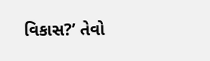વિકાસ?’ તેવો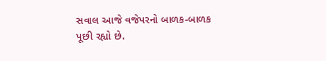સવાલ આજે વજેપરનો બાળક-બાળક પૂછી રહ્યો છે.